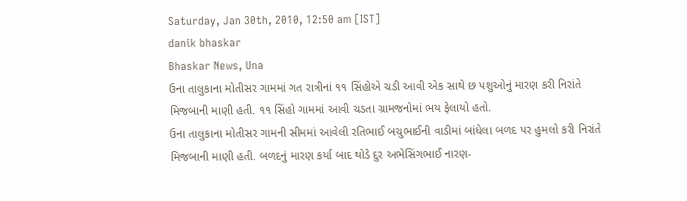Saturday, Jan 30th, 2010, 12:50 am [IST]
danik bhaskar
Bhaskar News, Una
ઉના તાલુકાના મોતીસર ગામમાં ગત રાત્રીનાં ૧૧ સિંહોએ ચડી આવી એક સાથે છ પશુઓનું મારણ કરી નિરાંતે મિજબાની માણી હતી. ૧૧ સિંહો ગામમાં આવી ચડતા ગ્રામજનોમાં ભય ફેલાયો હતો.
ઉના તાલુકાના મોતીસર ગામની સીમમાં આવેલી રતિભાઈ બચુભાઈની વાડીમાં બાંધેલા બળદ પર હુમલો કરી નિરાંતે મિજબાની માણી હતી. બળદનું મારણ કર્યા બાદ થોડે દુર અભેસિંગભાઈ નારણ-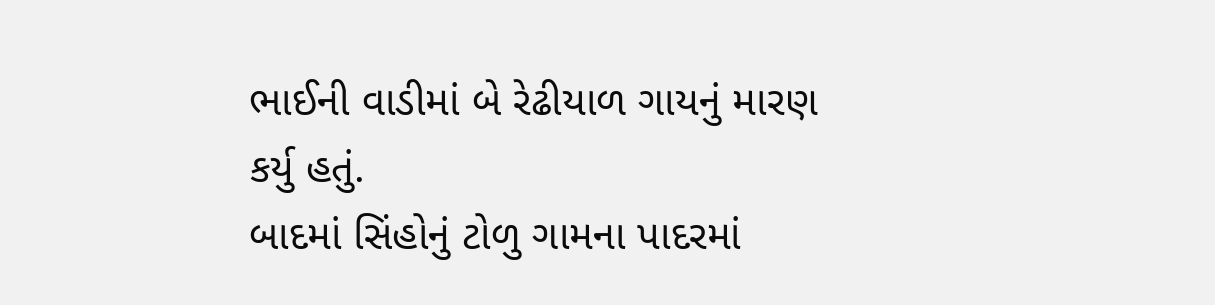ભાઈની વાડીમાં બે રેઢીયાળ ગાયનું મારણ કર્યુ હતું.
બાદમાં સિંહોનું ટોળુ ગામના પાદરમાં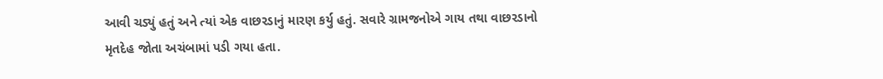આવી ચડ્યું હતું અને ત્યાં એક વાછરડાનું મારણ કર્યુ હતું. સવારે ગ્રામજનોએ ગાય તથા વાછરડાનો મૃતદેહ જોતા અચંબામાં પડી ગયા હતા.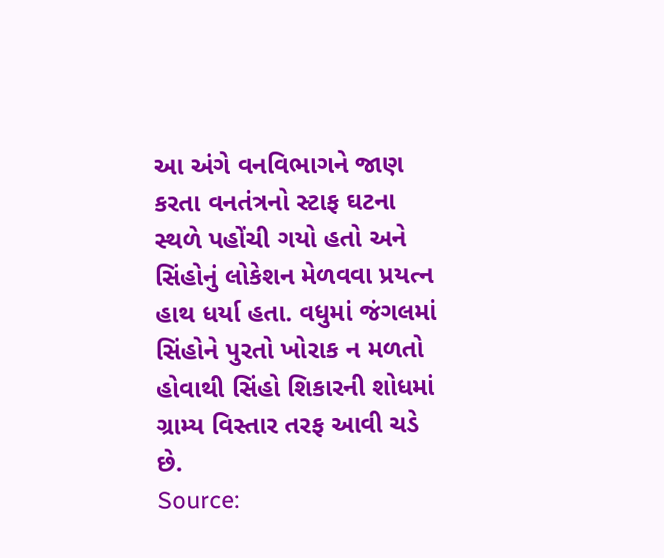આ અંગે વનવિભાગને જાણ કરતા વનતંત્રનો સ્ટાફ ઘટના સ્થળે પહોંચી ગયો હતો અને સિંહોનું લોકેશન મેળવવા પ્રયત્ન હાથ ધર્યા હતા. વધુમાં જંગલમાં સિંહોને પુરતો ખોરાક ન મળતો હોવાથી સિંહો શિકારની શોધમાં ગ્રામ્ય વિસ્તાર તરફ આવી ચડે છે.
Source: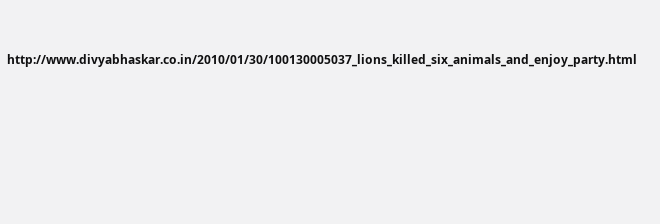http://www.divyabhaskar.co.in/2010/01/30/100130005037_lions_killed_six_animals_and_enjoy_party.html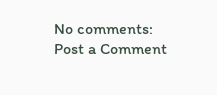No comments:
Post a Comment